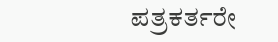ಪತ್ರಕರ್ತರೇ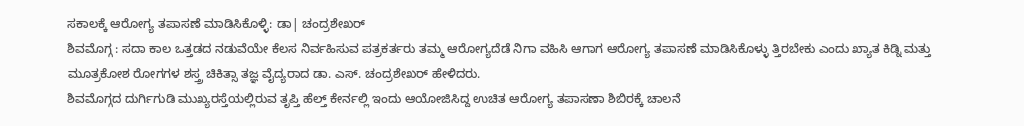ಸಕಾಲಕ್ಕೆ ಆರೋಗ್ಯ ತಪಾಸಣೆ ಮಾಡಿಸಿಕೊಳ್ಳಿ: ಡಾ| ಚಂದ್ರಶೇಖರ್
ಶಿವಮೊಗ್ಗ : ಸದಾ ಕಾಲ ಒತ್ತಡದ ನಡುವೆಯೇ ಕೆಲಸ ನಿರ್ವಹಿಸುವ ಪತ್ರಕರ್ತರು ತಮ್ಮ ಆರೋಗ್ಯದೆಡೆ ನಿಗಾ ವಹಿಸಿ ಆಗಾಗ ಆರೋಗ್ಯ ತಪಾಸಣೆ ಮಾಡಿಸಿಕೊಳ್ಳು ತ್ತಿರಬೇಕು ಎಂದು ಖ್ಯಾತ ಕಿಡ್ನಿ ಮತ್ತು ಮೂತ್ರಕೋಶ ರೋಗಗಳ ಶಸ್ತ್ರ ಚಿಕಿತ್ಸಾ ತಜ್ಞ ವೈದ್ಯರಾದ ಡಾ. ಎಸ್. ಚಂದ್ರಶೇಖರ್ ಹೇಳಿದರು.
ಶಿವಮೊಗ್ಗದ ದುರ್ಗಿಗುಡಿ ಮುಖ್ಯರಸ್ತೆಯಲ್ಲಿರುವ ತೃಪ್ತಿ ಹೆಲ್ತ್ ಕೇರ್ನಲ್ಲಿ ಇಂದು ಆಯೋಜಿಸಿದ್ದ ಉಚಿತ ಆರೋಗ್ಯ ತಪಾಸಣಾ ಶಿಬಿರಕ್ಕೆ ಚಾಲನೆ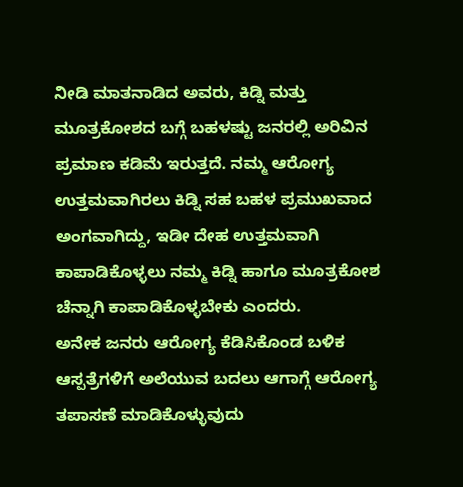ನೀಡಿ ಮಾತನಾಡಿದ ಅವರು, ಕಿಡ್ನಿ ಮತ್ತು ಮೂತ್ರಕೋಶದ ಬಗ್ಗೆ ಬಹಳಷ್ಟು ಜನರಲ್ಲಿ ಅರಿವಿನ ಪ್ರಮಾಣ ಕಡಿಮೆ ಇರುತ್ತದೆ. ನಮ್ಮ ಆರೋಗ್ಯ ಉತ್ತಮವಾಗಿರಲು ಕಿಡ್ನಿ ಸಹ ಬಹಳ ಪ್ರಮುಖವಾದ ಅಂಗವಾಗಿದ್ದು, ಇಡೀ ದೇಹ ಉತ್ತಮವಾಗಿ ಕಾಪಾಡಿಕೊಳ್ಳಲು ನಮ್ಮ ಕಿಡ್ನಿ ಹಾಗೂ ಮೂತ್ರಕೋಶ ಚೆನ್ನಾಗಿ ಕಾಪಾಡಿಕೊಳ್ಳಬೇಕು ಎಂದರು.
ಅನೇಕ ಜನರು ಆರೋಗ್ಯ ಕೆಡಿಸಿಕೊಂಡ ಬಳಿಕ ಆಸ್ಪತ್ರೆಗಳಿಗೆ ಅಲೆಯುವ ಬದಲು ಆಗಾಗ್ಗೆ ಆರೋಗ್ಯ ತಪಾಸಣೆ ಮಾಡಿಕೊಳ್ಳುವುದು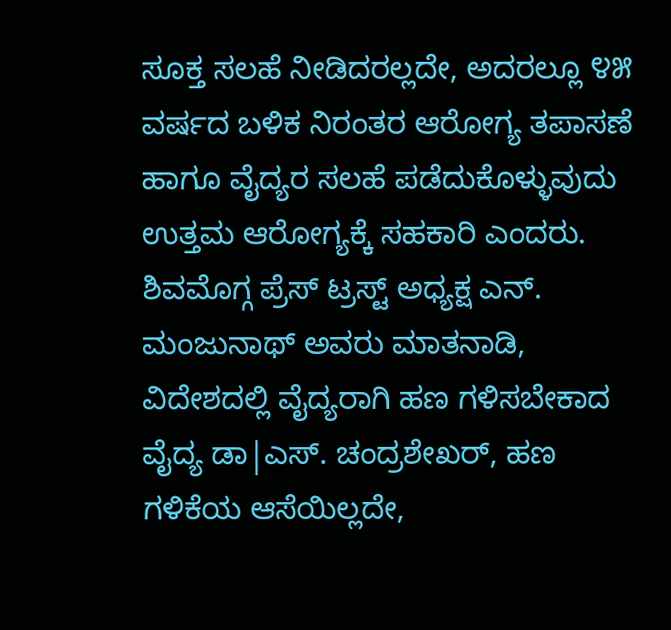ಸೂಕ್ತ ಸಲಹೆ ನೀಡಿದರಲ್ಲದೇ, ಅದರಲ್ಲೂ ೪೫ ವರ್ಷದ ಬಳಿಕ ನಿರಂತರ ಆರೋಗ್ಯ ತಪಾಸಣೆ ಹಾಗೂ ವೈದ್ಯರ ಸಲಹೆ ಪಡೆದುಕೊಳ್ಳುವುದು ಉತ್ತಮ ಆರೋಗ್ಯಕ್ಕೆ ಸಹಕಾರಿ ಎಂದರು.
ಶಿವಮೊಗ್ಗ ಪ್ರೆಸ್ ಟ್ರಸ್ಟ್ ಅಧ್ಯಕ್ಷ ಎನ್. ಮಂಜುನಾಥ್ ಅವರು ಮಾತನಾಡಿ, ವಿದೇಶದಲ್ಲಿ ವೈದ್ಯರಾಗಿ ಹಣ ಗಳಿಸಬೇಕಾದ ವೈದ್ಯ ಡಾ|ಎಸ್. ಚಂದ್ರಶೇಖರ್, ಹಣ ಗಳಿಕೆಯ ಆಸೆಯಿಲ್ಲದೇ,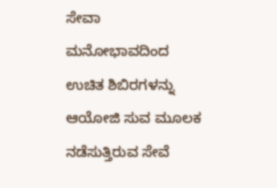ಸೇವಾ ಮನೋಭಾವದಿಂದ ಉಚಿತ ಶಿಬಿರಗಳನ್ನು ಆಯೋಜಿ ಸುವ ಮೂಲಕ ನಡೆಸುತ್ತಿರುವ ಸೇವೆ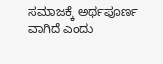ಸಮಾಜಕ್ಕೆ ಅರ್ಥಪೂರ್ಣ ವಾಗಿದೆ ಎಂದು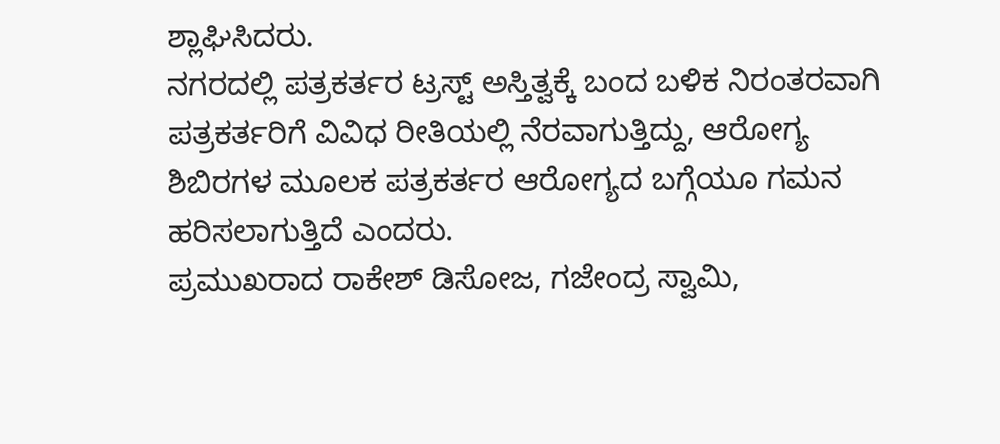ಶ್ಲಾಘಿಸಿದರು.
ನಗರದಲ್ಲಿ ಪತ್ರಕರ್ತರ ಟ್ರಸ್ಟ್ ಅಸ್ತಿತ್ವಕ್ಕೆ ಬಂದ ಬಳಿಕ ನಿರಂತರವಾಗಿ ಪತ್ರಕರ್ತರಿಗೆ ವಿವಿಧ ರೀತಿಯಲ್ಲಿ ನೆರವಾಗುತ್ತಿದ್ದು, ಆರೋಗ್ಯ ಶಿಬಿರಗಳ ಮೂಲಕ ಪತ್ರಕರ್ತರ ಆರೋಗ್ಯದ ಬಗ್ಗೆಯೂ ಗಮನ ಹರಿಸಲಾಗುತ್ತಿದೆ ಎಂದರು.
ಪ್ರಮುಖರಾದ ರಾಕೇಶ್ ಡಿಸೋಜ, ಗಜೇಂದ್ರ ಸ್ವಾಮಿ,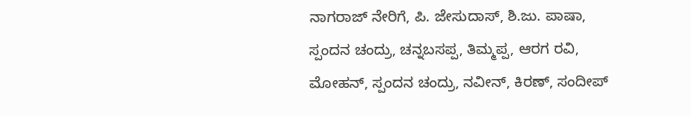ನಾಗರಾಜ್ ನೇರಿಗೆ, ಪಿ. ಜೇಸುದಾಸ್, ಶಿ.ಜು. ಪಾಷಾ, ಸ್ಪಂದನ ಚಂದ್ರು, ಚನ್ನಬಸಪ್ಪ, ತಿಮ್ಮಪ್ಪ, ಆರಗ ರವಿ, ಮೋಹನ್, ಸ್ಪಂದನ ಚಂದ್ರು, ನವೀನ್, ಕಿರಣ್, ಸಂದೀಪ್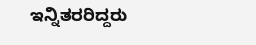ಇನ್ನಿತರರಿದ್ದರು